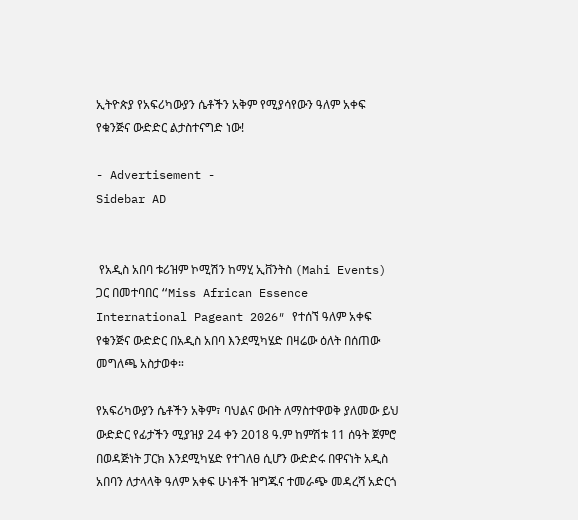ኢትዮጵያ የአፍሪካውያን ሴቶችን አቅም የሚያሳየውን ዓለም አቀፍ የቁንጅና ውድድር ልታስተናግድ ነው!

- Advertisement -
Sidebar AD


 የአዲስ አበባ ቱሪዝም ኮሚሽን ከማሂ ኢቨንትስ (Mahi Events) ጋር በመተባበር “Miss African Essence International Pageant 2026″ የተሰኘ ዓለም አቀፍ የቁንጅና ውድድር በአዲስ አበባ እንደሚካሄድ በዛሬው ዕለት በሰጠው መግለጫ አስታወቀ።

የአፍሪካውያን ሴቶችን አቅም፣ ባህልና ውበት ለማስተዋወቅ ያለመው ይህ ውድድር የፊታችን ሚያዝያ 24 ቀን 2018 ዓ.ም ከምሽቱ 11 ሰዓት ጀምሮ በወዳጅነት ፓርክ እንደሚካሄድ የተገለፀ ሲሆን ውድድሩ በዋናነት አዲስ አበባን ለታላላቅ ዓለም አቀፍ ሁነቶች ዝግጁና ተመራጭ መዳረሻ አድርጎ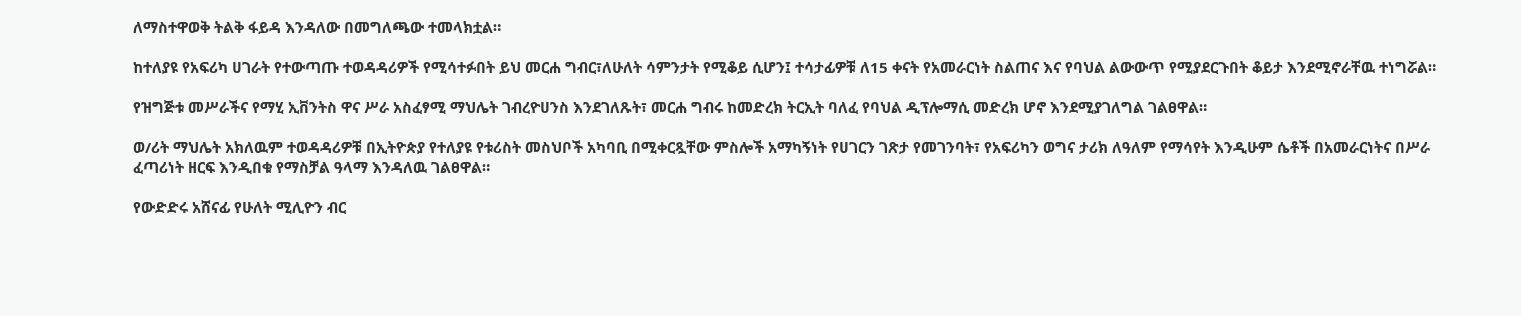ለማስተዋወቅ ትልቅ ፋይዳ እንዳለው በመግለጫው ተመላክቷል።

ከተለያዩ የአፍሪካ ሀገራት የተውጣጡ ተወዳዳሪዎች የሚሳተፉበት ይህ መርሐ ግብር፣ለሁለት ሳምንታት የሚቆይ ሲሆን፤ ተሳታፊዎቹ ለ15 ቀናት የአመራርነት ስልጠና እና የባህል ልውውጥ የሚያደርጉበት ቆይታ እንደሚኖራቸዉ ተነግሯል።

የዝግጅቱ መሥራችና የማሂ ኢቨንትስ ዋና ሥራ አስፈፃሚ ማህሌት ገብረዮሀንስ እንደገለጹት፣ መርሐ ግብሩ ከመድረክ ትርኢት ባለፈ የባህል ዲፕሎማሲ መድረክ ሆኖ እንደሚያገለግል ገልፀዋል።

ወ/ሪት ማህሌት አክለዉም ተወዳዳሪዎቹ በኢትዮጵያ የተለያዩ የቱሪስት መስህቦች አካባቢ በሚቀርጿቸው ምስሎች አማካኝነት የሀገርን ገጽታ የመገንባት፣ የአፍሪካን ወግና ታሪክ ለዓለም የማሳየት እንዲሁም ሴቶች በአመራርነትና በሥራ ፈጣሪነት ዘርፍ እንዲበቁ የማስቻል ዓላማ እንዳለዉ ገልፀዋል።

የውድድሩ አሸናፊ የሁለት ሚሊዮን ብር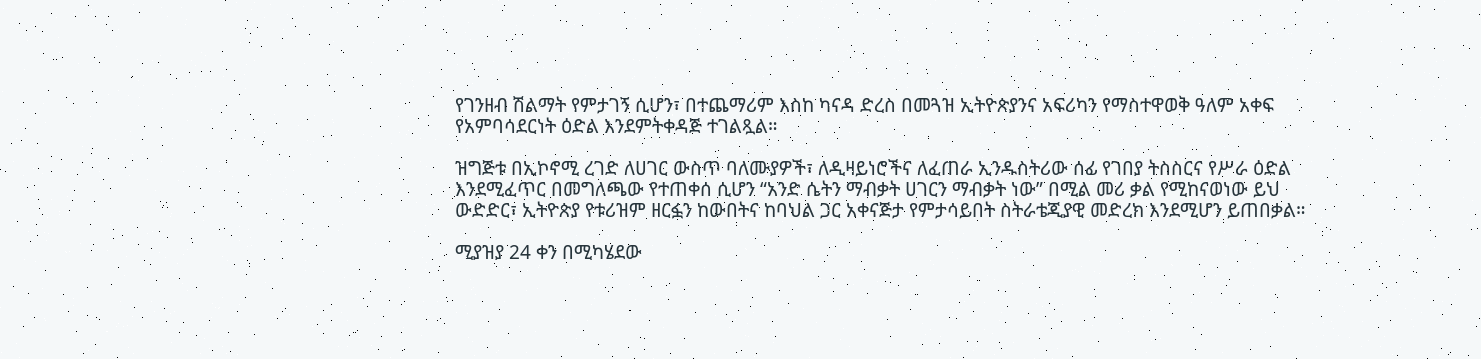የገንዘብ ሽልማት የምታገኝ ሲሆን፣ በተጨማሪም እስከ ካናዳ ድረስ በመጓዝ ኢትዮጵያንና አፍሪካን የማስተዋወቅ ዓለም አቀፍ የአምባሳደርነት ዕድል እንደምትቀዳጅ ተገልጿል።

ዝግጅቱ በኢኮኖሚ ረገድ ለሀገር ውስጥ ባለሙያዎች፣ ለዲዛይነሮችና ለፈጠራ ኢንዱስትሪው ሰፊ የገበያ ትስስርና የሥራ ዕድል እንደሚፈጥር በመግለጫው የተጠቀሰ ሲሆን “አንድ ሴትን ማብቃት ሀገርን ማብቃት ነው” በሚል መሪ ቃል የሚከናወነው ይህ ውድድር፣ ኢትዮጵያ የቱሪዝም ዘርፏን ከውበትና ከባህል ጋር አቀናጅታ የምታሳይበት ስትራቴጂያዊ መድረክ እንደሚሆን ይጠበቃል።

ሚያዝያ 24 ቀን በሚካሄደው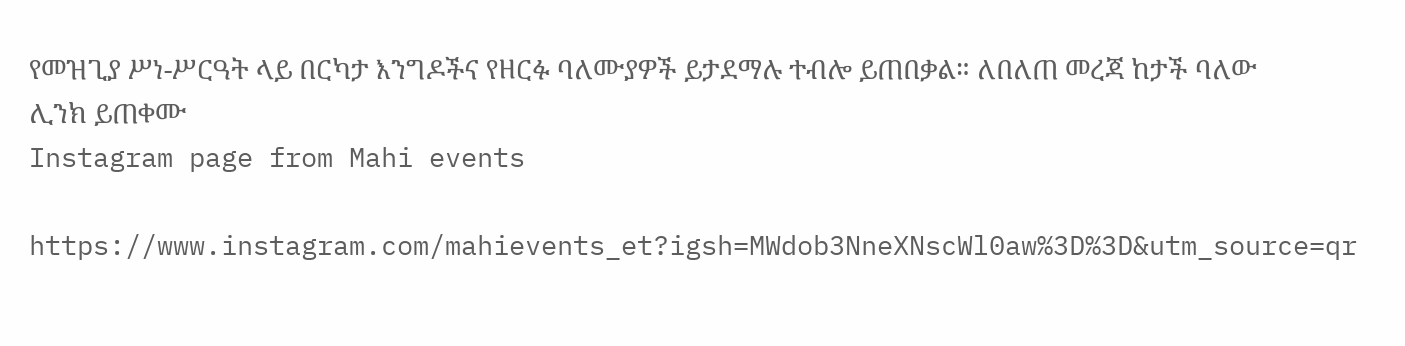የመዝጊያ ሥነ-ሥርዓት ላይ በርካታ እንግዶችና የዘርፉ ባለሙያዎች ይታደማሉ ተብሎ ይጠበቃል። ለበለጠ መረጃ ከታች ባለው ሊንክ ይጠቀሙ
Instagram page from Mahi events

https://www.instagram.com/mahievents_et?igsh=MWdob3NneXNscWl0aw%3D%3D&utm_source=qr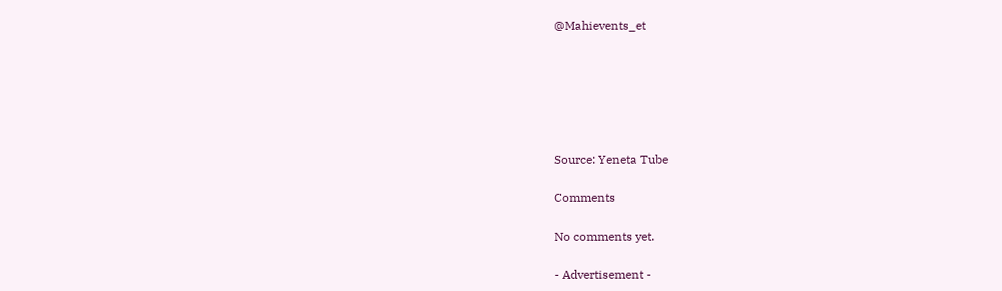@Mahievents_et






Source: Yeneta Tube

Comments

No comments yet.

- Advertisement -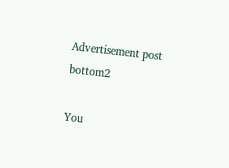Advertisement post bottom2

You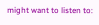might want to listen to: